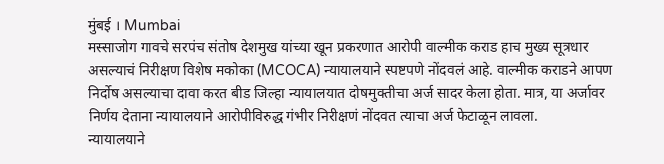मुंबई । Mumbai
मस्साजोग गावचे सरपंच संतोष देशमुख यांच्या खून प्रकरणात आरोपी वाल्मीक कराड हाच मुख्य सूत्रधार असल्याचं निरीक्षण विशेष मकोका (MCOCA) न्यायालयाने स्पष्टपणे नोंदवलं आहे. वाल्मीक कराडने आपण निर्दोष असल्याचा दावा करत बीड जिल्हा न्यायालयात दोषमुक्तीचा अर्ज सादर केला होता. मात्र, या अर्जावर निर्णय देताना न्यायालयाने आरोपीविरुद्ध गंभीर निरीक्षणं नोंदवत त्याचा अर्ज फेटाळून लावला.
न्यायालयाने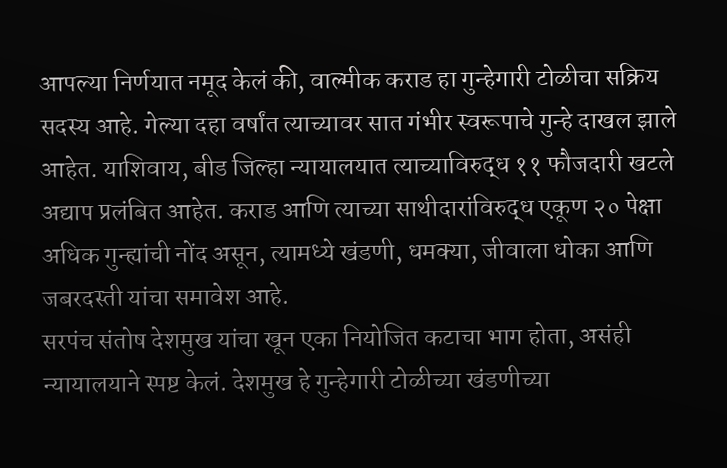आपल्या निर्णयात नमूद केलं की, वाल्मीक कराड हा गुन्हेगारी टोळीचा सक्रिय सदस्य आहे. गेल्या दहा वर्षांत त्याच्यावर सात गंभीर स्वरूपाचे गुन्हे दाखल झाले आहेत. याशिवाय, बीड जिल्हा न्यायालयात त्याच्याविरुद्ध ११ फौजदारी खटले अद्याप प्रलंबित आहेत. कराड आणि त्याच्या साथीदारांविरुद्ध एकूण २० पेक्षा अधिक गुन्ह्यांची नोंद असून, त्यामध्ये खंडणी, धमक्या, जीवाला धोका आणि जबरदस्ती यांचा समावेश आहे.
सरपंच संतोष देशमुख यांचा खून एका नियोजित कटाचा भाग होता, असंही न्यायालयाने स्पष्ट केलं. देशमुख हे गुन्हेगारी टोळीच्या खंडणीच्या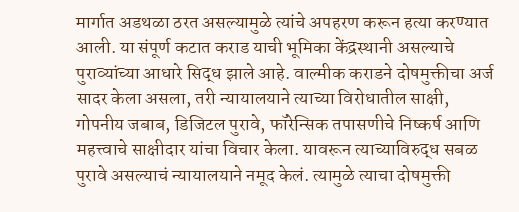मार्गात अडथळा ठरत असल्यामुळे त्यांचे अपहरण करून हत्या करण्यात आली. या संपूर्ण कटात कराड याची भूमिका केंद्रस्थानी असल्याचे पुराव्यांच्या आधारे सिद्ध झाले आहे. वाल्मीक कराडने दोषमुक्तीचा अर्ज सादर केला असला, तरी न्यायालयाने त्याच्या विरोधातील साक्षी, गोपनीय जबाब, डिजिटल पुरावे, फॉरेन्सिक तपासणीचे निष्कर्ष आणि महत्त्वाचे साक्षीदार यांचा विचार केला. यावरून त्याच्याविरुद्ध सबळ पुरावे असल्याचं न्यायालयाने नमूद केलं. त्यामुळे त्याचा दोषमुक्ती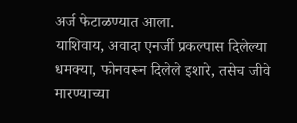अर्ज फेटाळण्यात आला.
याशिवाय, अवादा एनर्जी प्रकल्पास दिलेल्या धमक्या, फोनवरून दिलेले इशारे, तसेच जीवे मारण्याच्या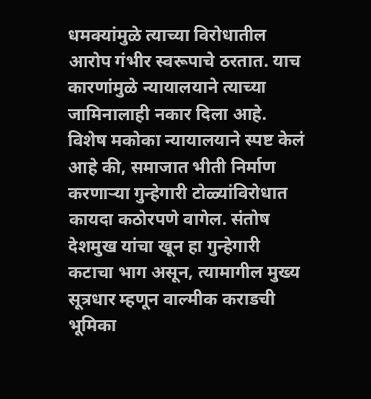धमक्यांमुळे त्याच्या विरोधातील आरोप गंभीर स्वरूपाचे ठरतात. याच कारणांमुळे न्यायालयाने त्याच्या जामिनालाही नकार दिला आहे. विशेष मकोका न्यायालयाने स्पष्ट केलं आहे की, समाजात भीती निर्माण करणाऱ्या गुन्हेगारी टोळ्यांविरोधात कायदा कठोरपणे वागेल. संतोष देशमुख यांचा खून हा गुन्हेगारी कटाचा भाग असून, त्यामागील मुख्य सूत्रधार म्हणून वाल्मीक कराडची भूमिका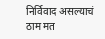निर्विवाद असल्याचं ठाम मत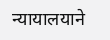न्यायालयाने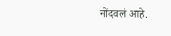नोंदवलं आहे.